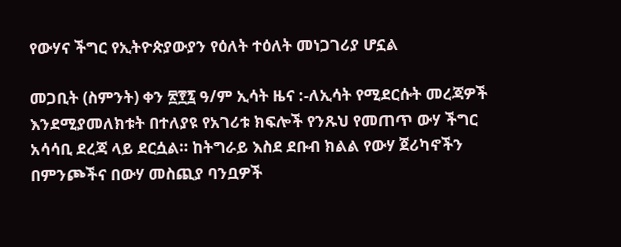የውሃና ችግር የኢትዮጵያውያን የዕለት ተዕለት መነጋገሪያ ሆኗል

መጋቢት (ስምንት) ቀን ፳፻፯ ዓ/ም ኢሳት ዜና :-ለኢሳት የሚደርሱት መረጃዎች እንደሚያመለክቱት በተለያዩ የአገሪቱ ክፍሎች የንጹህ የመጠጥ ውሃ ችግር አሳሳቢ ደረጃ ላይ ደርሷል። ከትግራይ እስደ ደቡብ ክልል የውሃ ጀሪካኖችን በምንጮችና በውሃ መስጪያ ባንቧዎች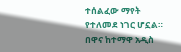ተሰልፈው ማየት የተለመደ ነገር ሆኗል። በዋና ከተማዋ አዲስ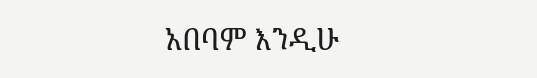አበባም እንዲሁ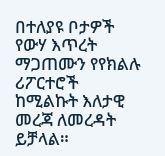በተለያዩ ቦታዎች የውሃ እጥረት ማጋጠሙን የየክልሉ ሪፖርተሮች ከሚልኩት እለታዊ መረጃ ለመረዳት ይቻላል።